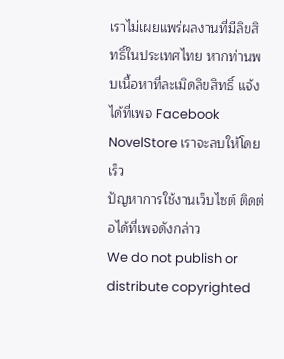เราไม่เผยแพร่ผลงานที่มีลิขสิทธิ์ในประเทศไทย หากท่านพบเนื้อหาที่ละเมิดลิขสิทธิ์ แจ้งได้ที่เพจ Facebook NovelStore เราจะลบให้โดยเร็ว
ปัญหาการใช้งานเว็บไซต์ ติดต่อได้ที่เพจดังกล่าว
We do not publish or distribute copyrighted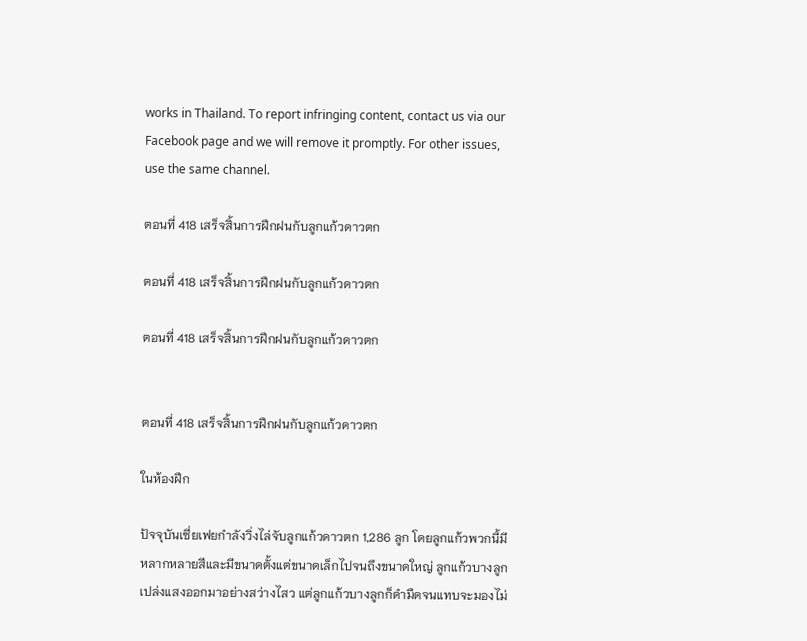works in Thailand. To report infringing content, contact us via our Facebook page and we will remove it promptly. For other issues, use the same channel.

ตอนที่ 418 เสร็จสิ้นการฝึกฝนกับลูกแก้วดาวตก

ตอนที่ 418 เสร็จสิ้นการฝึกฝนกับลูกแก้วดาวตก

ตอนที่ 418 เสร็จสิ้นการฝึกฝนกับลูกแก้วดาวตก


ตอนที่ 418 เสร็จสิ้นการฝึกฝนกับลูกแก้วดาวตก

ในห้องฝึก

ปัจจุบันเซี่ยเฟยกำลังวิ่งไล่จับลูกแก้วดาวตก 1,286 ลูก โดยลูกแก้วพวกนี้มีหลากหลายสีและมีขนาดตั้งแต่ขนาดเล็กไปจนถึงขนาดใหญ่ ลูกแก้วบางลูกเปล่งแสงออกมาอย่างสว่างไสว แต่ลูกแก้วบางลูกก็ดำมืดจนแทบจะมองไม่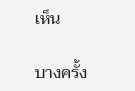เห็น

บางครั้ง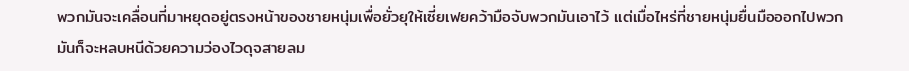พวกมันจะเคลื่อนที่มาหยุดอยู่ตรงหน้าของชายหนุ่มเพื่อยั่วยุให้เซี่ยเฟยคว้ามือจับพวกมันเอาไว้ แต่เมื่อไหร่ที่ชายหนุ่มยื่นมือออกไปพวกมันก็จะหลบหนีด้วยความว่องไวดุจสายลม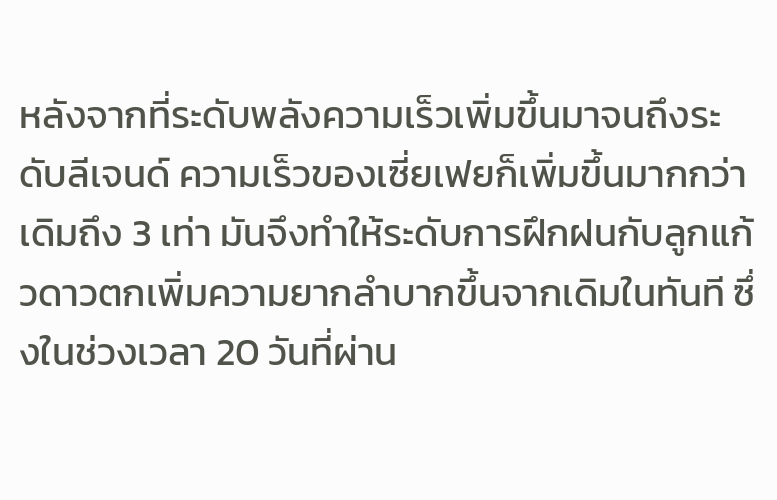หลังจากที่ระดับพลังความเร็วเพิ่มขึ้นมาจนถึงระดับลีเจนด์ ความเร็วของเซี่ยเฟยก็เพิ่มขึ้นมากกว่าเดิมถึง 3 เท่า มันจึงทำให้ระดับการฝึกฝนกับลูกแก้วดาวตกเพิ่มความยากลำบากขึ้นจากเดิมในทันที ซึ่งในช่วงเวลา 20 วันที่ผ่าน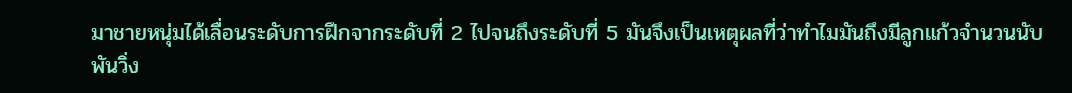มาชายหนุ่มได้เลื่อนระดับการฝึกจากระดับที่ 2 ไปจนถึงระดับที่ 5 มันจึงเป็นเหตุผลที่ว่าทำไมมันถึงมีลูกแก้วจำนวนนับพันวิ่ง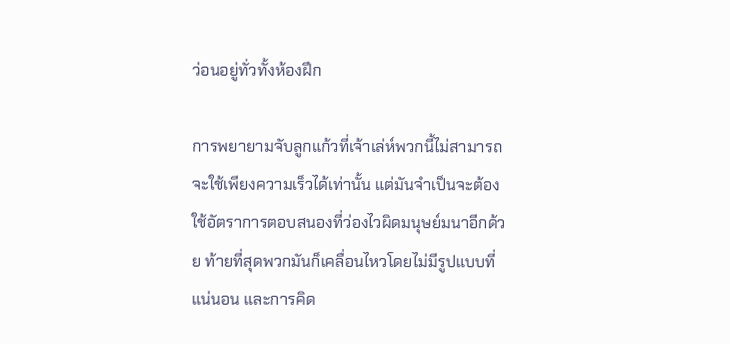ว่อนอยู่ทั่วทั้งห้องฝึก

การพยายามจับลูกแก้วที่เจ้าเล่ห์พวกนี้ไม่สามารถจะใช้เพียงความเร็วได้เท่านั้น แต่มันจำเป็นจะต้องใช้อัตราการตอบสนองที่ว่องไวผิดมนุษย์มนาอีกด้วย ท้ายที่สุดพวกมันก็เคลื่อนไหวโดยไม่มีรูปแบบที่แน่นอน และการคิด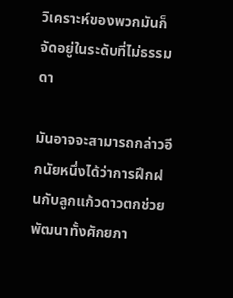วิเคราะห์ของพวกมันก็จัดอยู่ในระดับที่ไม่ธรรมดา

มันอาจจะสามารถกล่าวอีกนัยหนึ่งได้ว่าการฝึกฝนกับลูกแก้วดาวตกช่วยพัฒนาทั้งศักยภา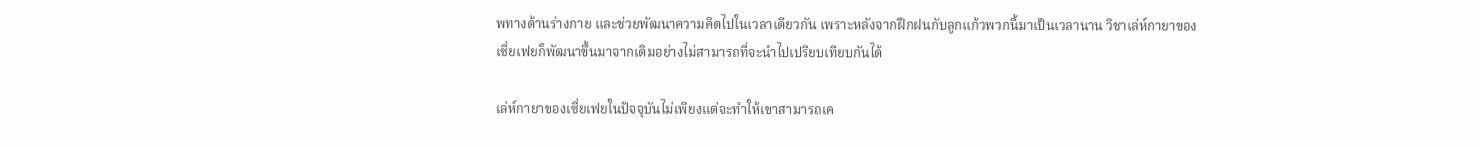พทางด้านร่างกาย และช่วยพัฒนาความคิดไปในเวลาเดียวกัน เพราะหลังจากฝึกฝนกับลูกแก้วพวกนี้มาเป็นเวลานาน วิชาเล่ห์กายาของเซี่ยเฟยก็พัฒนาขึ้นมาจากเดิมอย่างไม่สามารถที่จะนำไปเปรียบเทียบกันได้

เล่ห์กายาของเซี่ยเฟยในปัจจุบันไม่เพียงแต่จะทำให้เขาสามารถเค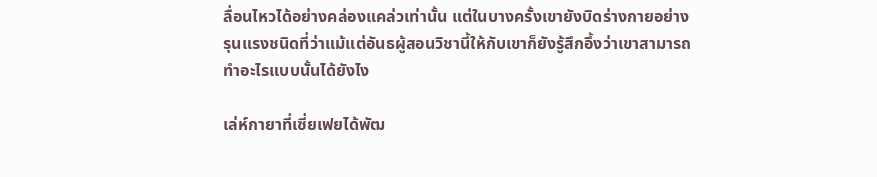ลื่อนไหวได้อย่างคล่องแคล่วเท่านั้น แต่ในบางครั้งเขายังบิดร่างกายอย่างรุนแรงชนิดที่ว่าแม้แต่อันธผู้สอนวิชานี้ให้กับเขาก็ยังรู้สึกอึ้งว่าเขาสามารถทำอะไรแบบนั้นได้ยังไง

เล่ห์กายาที่เซี่ยเฟยได้พัฒ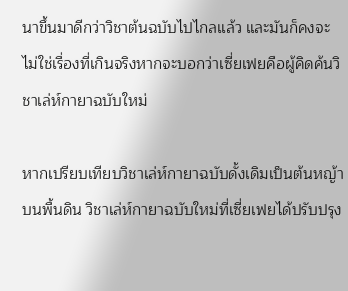นาขึ้นมาดีกว่าวิชาต้นฉบับไปไกลแล้ว และมันก็คงจะไม่ใช่เรื่องที่เกินจริงหากจะบอกว่าเซี่ยเฟยคือผู้คิดค้นวิชาเล่ห์กายาฉบับใหม่

หากเปรียบเทียบวิชาเล่ห์กายาฉบับดั้งเดิมเป็นต้นหญ้าบนพื้นดิน วิชาเล่ห์กายาฉบับใหม่ที่เซี่ยเฟยได้ปรับปรุง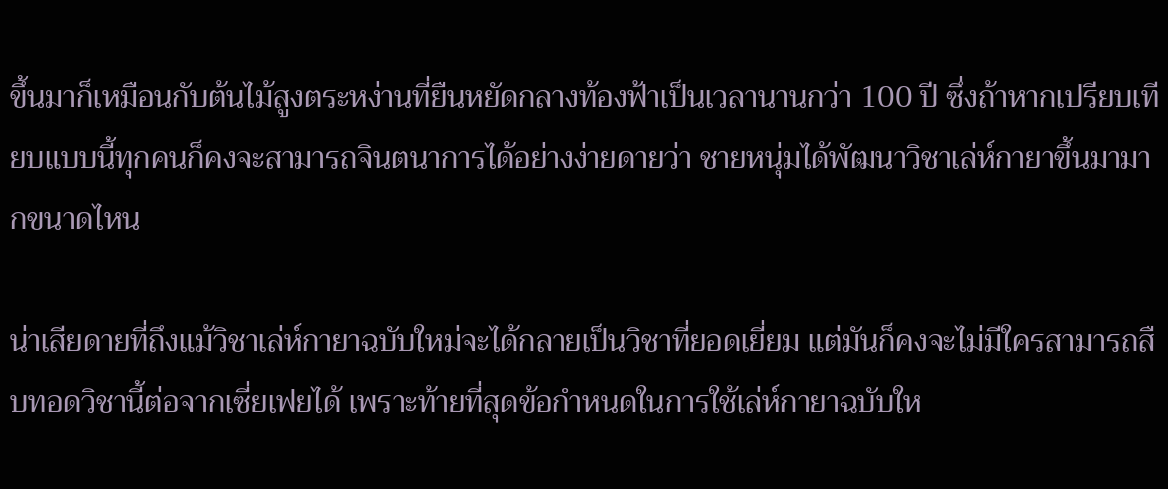ขึ้นมาก็เหมือนกับต้นไม้สูงตระหง่านที่ยืนหยัดกลางท้องฟ้าเป็นเวลานานกว่า 100 ปี ซึ่งถ้าหากเปรียบเทียบแบบนี้ทุกคนก็คงจะสามารถจินตนาการได้อย่างง่ายดายว่า ชายหนุ่มได้พัฒนาวิชาเล่ห์กายาขึ้นมามากขนาดไหน

น่าเสียดายที่ถึงแม้วิชาเล่ห์กายาฉบับใหม่จะได้กลายเป็นวิชาที่ยอดเยี่ยม แต่มันก็คงจะไม่มีใครสามารถสืบทอดวิชานี้ต่อจากเซี่ยเฟยได้ เพราะท้ายที่สุดข้อกำหนดในการใช้เล่ห์กายาฉบับให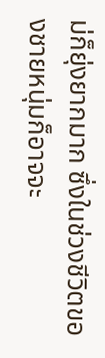ม่ก็ยุ่งยากมาก ซึ่งในช่วงชีวิตของชายหนุ่มก็อาจจะ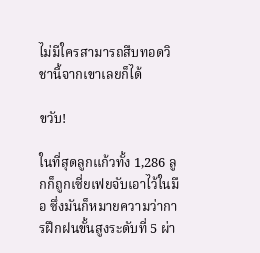ไม่มีใครสามารถสืบทอดวิชานี้จากเขาเลยก็ได้

ขวับ!

ในที่สุดลูกแก้วทั้ง 1,286 ลูกก็ถูกเซี่ยเฟยจับเอาไว้ในมือ ซึ่งมันก็หมายความว่าการฝึกฝนขั้นสูงระดับที่ 5 ผ่า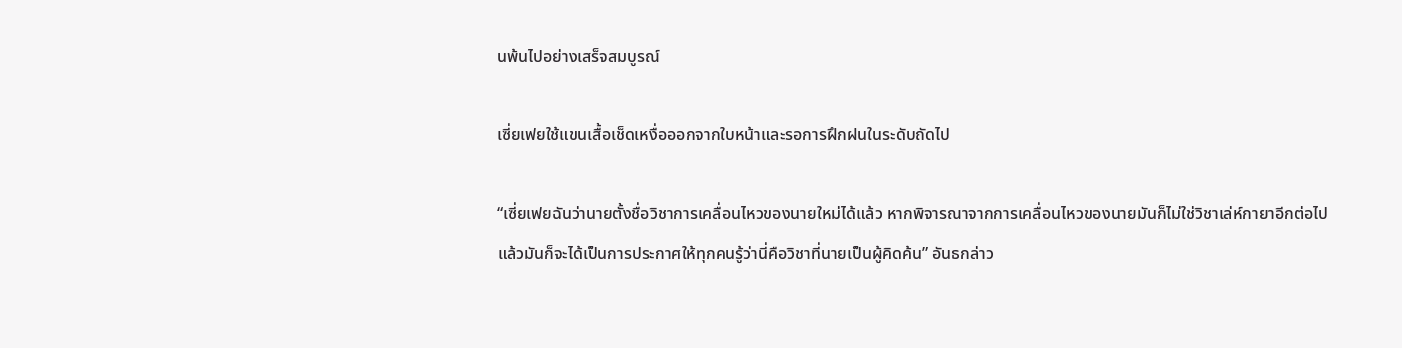นพ้นไปอย่างเสร็จสมบูรณ์

เซี่ยเฟยใช้แขนเสื้อเช็ดเหงื่อออกจากใบหน้าและรอการฝึกฝนในระดับถัดไป

“เซี่ยเฟยฉันว่านายตั้งชื่อวิชาการเคลื่อนไหวของนายใหม่ได้แล้ว หากพิจารณาจากการเคลื่อนไหวของนายมันก็ไม่ใช่วิชาเล่ห์กายาอีกต่อไป แล้วมันก็จะได้เป็นการประกาศให้ทุกคนรู้ว่านี่คือวิชาที่นายเป็นผู้คิดค้น” อันธกล่าว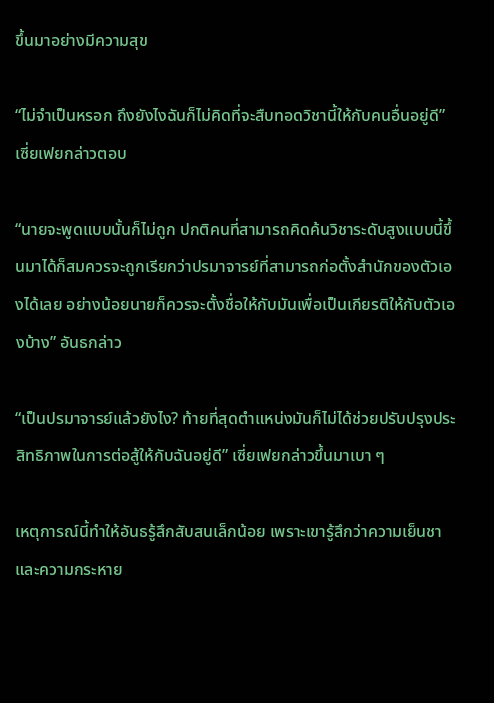ขึ้นมาอย่างมีความสุข

“ไม่จำเป็นหรอก ถึงยังไงฉันก็ไม่คิดที่จะสืบทอดวิชานี้ให้กับคนอื่นอยู่ดี” เซี่ยเฟยกล่าวตอบ

“นายจะพูดแบบนั้นก็ไม่ถูก ปกติคนที่สามารถคิดค้นวิชาระดับสูงแบบนี้ขึ้นมาได้ก็สมควรจะถูกเรียกว่าปรมาจารย์ที่สามารถก่อตั้งสำนักของตัวเองได้เลย อย่างน้อยนายก็ควรจะตั้งชื่อให้กับมันเพื่อเป็นเกียรติให้กับตัวเองบ้าง” อันธกล่าว

“เป็นปรมาจารย์แล้วยังไง? ท้ายที่สุดตำแหน่งมันก็ไม่ได้ช่วยปรับปรุงประสิทธิภาพในการต่อสู้ให้กับฉันอยู่ดี” เซี่ยเฟยกล่าวขึ้นมาเบา ๆ

เหตุการณ์นี้ทำให้อันธรู้สึกสับสนเล็กน้อย เพราะเขารู้สึกว่าความเย็นชาและความกระหาย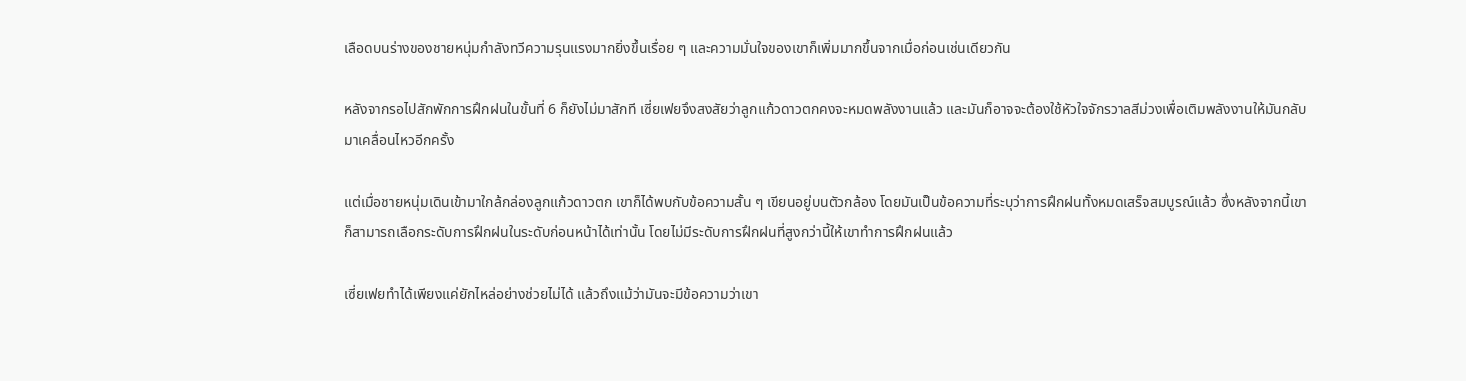เลือดบนร่างของชายหนุ่มกำลังทวีความรุนแรงมากยิ่งขึ้นเรื่อย ๆ และความมั่นใจของเขาก็เพิ่มมากขึ้นจากเมื่อก่อนเช่นเดียวกัน

หลังจากรอไปสักพักการฝึกฝนในขั้นที่ 6 ก็ยังไม่มาสักที เซี่ยเฟยจึงสงสัยว่าลูกแก้วดาวตกคงจะหมดพลังงานแล้ว และมันก็อาจจะต้องใช้หัวใจจักรวาลสีม่วงเพื่อเติมพลังงานให้มันกลับมาเคลื่อนไหวอีกครั้ง

แต่เมื่อชายหนุ่มเดินเข้ามาใกล้กล่องลูกแก้วดาวตก เขาก็ได้พบกับข้อความสั้น ๆ เขียนอยู่บนตัวกล้อง โดยมันเป็นข้อความที่ระบุว่าการฝึกฝนทั้งหมดเสร็จสมบูรณ์แล้ว ซึ่งหลังจากนี้เขาก็สามารถเลือกระดับการฝึกฝนในระดับก่อนหน้าได้เท่านั้น โดยไม่มีระดับการฝึกฝนที่สูงกว่านี้ให้เขาทำการฝึกฝนแล้ว

เซี่ยเฟยทำได้เพียงแค่ยักไหล่อย่างช่วยไม่ได้ แล้วถึงแม้ว่ามันจะมีข้อความว่าเขา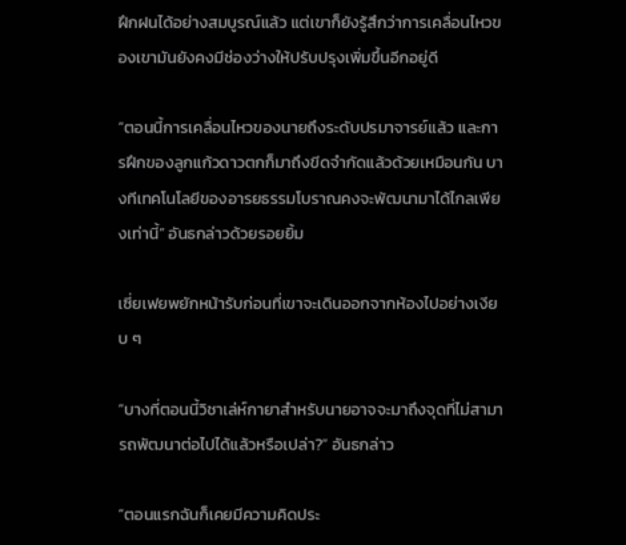ฝึกฝนได้อย่างสมบูรณ์แล้ว แต่เขาก็ยังรู้สึกว่าการเคลื่อนไหวของเขามันยังคงมีช่องว่างให้ปรับปรุงเพิ่มขึ้นอีกอยู่ดี

“ตอนนี้การเคลื่อนไหวของนายถึงระดับปรมาจารย์แล้ว และการฝึกของลูกแก้วดาวตกก็มาถึงขีดจำกัดแล้วด้วยเหมือนกัน บางทีเทคโนโลยีของอารยธรรมโบราณคงจะพัฒนามาได้ไกลเพียงเท่านี้” อันธกล่าวด้วยรอยยิ้ม

เซี่ยเฟยพยักหน้ารับก่อนที่เขาจะเดินออกจากห้องไปอย่างเงียบ ๆ

“บางที่ตอนนี้วิชาเล่ห์กายาสำหรับนายอาจจะมาถึงจุดที่ไม่สามารถพัฒนาต่อไปได้แล้วหรือเปล่า?” อันธกล่าว

“ตอนแรกฉันก็เคยมีความคิดประ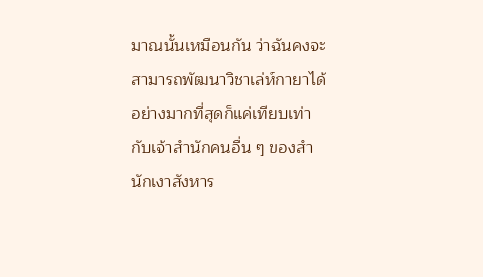มาณนั้นเหมือนกัน ว่าฉันคงจะสามารถพัฒนาวิชาเล่ห์กายาได้อย่างมากที่สุดก็แค่เทียบเท่ากับเจ้าสำนักคนอื่น ๆ ของสำนักเงาสังหาร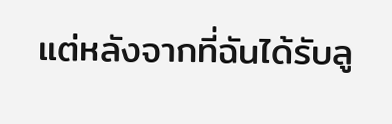แต่หลังจากที่ฉันได้รับลู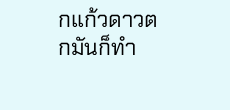กแก้วดาวตกมันก็ทำ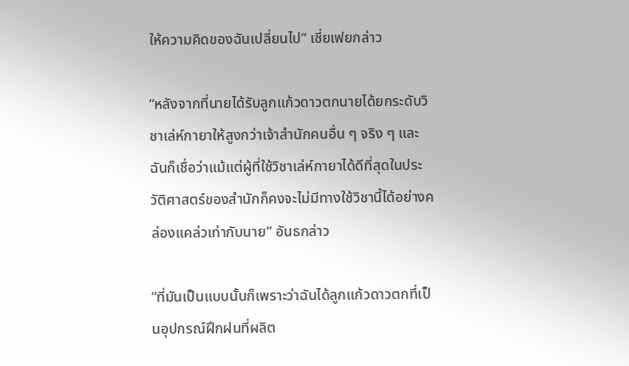ให้ความคิดของฉันเปลี่ยนไป” เซี่ยเฟยกล่าว

“หลังจากที่นายได้รับลูกแก้วดาวตกนายได้ยกระดับวิชาเล่ห์กายาให้สูงกว่าเจ้าสำนักคนอื่น ๆ จริง ๆ และฉันก็เชื่อว่าแม้แต่ผู้ที่ใช้วิชาเล่ห์กายาได้ดีที่สุดในประวัติศาสตร์ของสำนักก็คงจะไม่มีทางใช้วิชานี้ได้อย่างคล่องแคล่วเท่ากับนาย” อันธกล่าว

“ที่มันเป็นแบบนั้นก็เพราะว่าฉันได้ลูกแก้วดาวตกที่เป็นอุปกรณ์ฝึกฝนที่ผลิต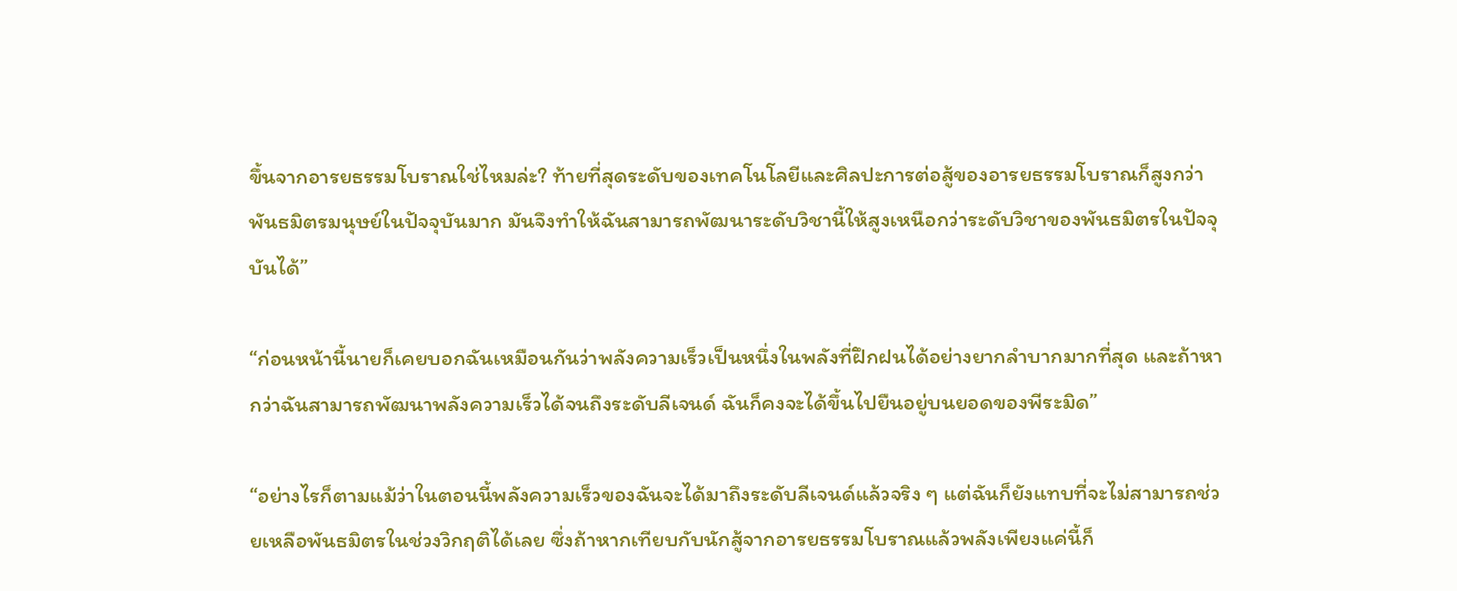ขึ้นจากอารยธรรมโบราณใช่ไหมล่ะ? ท้ายที่สุดระดับของเทคโนโลยีและศิลปะการต่อสู้ของอารยธรรมโบราณก็สูงกว่าพันธมิตรมนุษย์ในปัจจุบันมาก มันจึงทำให้ฉันสามารถพัฒนาระดับวิชานี้ให้สูงเหนือกว่าระดับวิชาของพันธมิตรในปัจจุบันได้”

“ก่อนหน้านี้นายก็เคยบอกฉันเหมือนกันว่าพลังความเร็วเป็นหนึ่งในพลังที่ฝึกฝนได้อย่างยากลำบากมากที่สุด และถ้าหากว่าฉันสามารถพัฒนาพลังความเร็วได้จนถึงระดับลีเจนด์ ฉันก็คงจะได้ขึ้นไปยืนอยู่บนยอดของพีระมิด”

“อย่างไรก็ตามแม้ว่าในตอนนี้พลังความเร็วของฉันจะได้มาถึงระดับลีเจนด์แล้วจริง ๆ แต่ฉันก็ยังแทบที่จะไม่สามารถช่วยเหลือพันธมิตรในช่วงวิกฤติได้เลย ซึ่งถ้าหากเทียบกับนักสู้จากอารยธรรมโบราณแล้วพลังเพียงแค่นี้ก็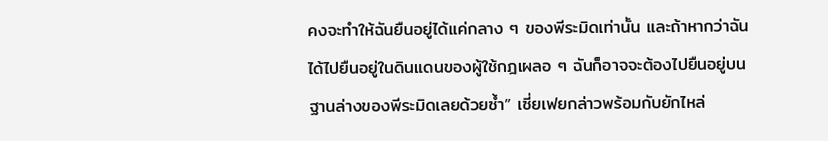คงจะทำให้ฉันยืนอยู่ได้แค่กลาง ๆ ของพีระมิดเท่านั้น และถ้าหากว่าฉันได้ไปยืนอยู่ในดินแดนของผู้ใช้กฎเผลอ ๆ ฉันก็อาจจะต้องไปยืนอยู่บนฐานล่างของพีระมิดเลยด้วยซ้ำ” เซี่ยเฟยกล่าวพร้อมกับยักไหล่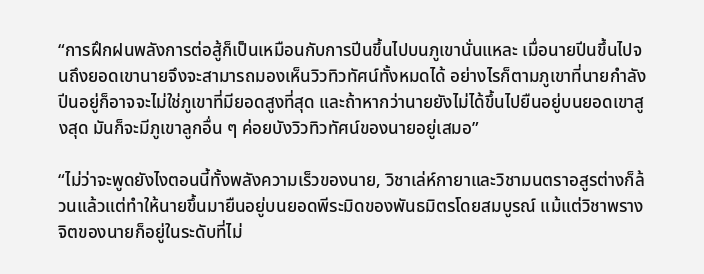“การฝึกฝนพลังการต่อสู้ก็เป็นเหมือนกับการปีนขึ้นไปบนภูเขานั่นแหละ เมื่อนายปีนขึ้นไปจนถึงยอดเขานายจึงจะสามารถมองเห็นวิวทิวทัศน์ทั้งหมดได้ อย่างไรก็ตามภูเขาที่นายกำลังปีนอยู่ก็อาจจะไม่ใช่ภูเขาที่มียอดสูงที่สุด และถ้าหากว่านายยังไม่ได้ขึ้นไปยืนอยู่บนยอดเขาสูงสุด มันก็จะมีภูเขาลูกอื่น ๆ ค่อยบังวิวทิวทัศน์ของนายอยู่เสมอ”

“ไม่ว่าจะพูดยังไงตอนนี้ทั้งพลังความเร็วของนาย, วิชาเล่ห์กายาและวิชามนตราอสูรต่างก็ล้วนแล้วแต่ทำให้นายขึ้นมายืนอยู่บนยอดพีระมิดของพันธมิตรโดยสมบูรณ์ แม้แต่วิชาพรางจิตของนายก็อยู่ในระดับที่ไม่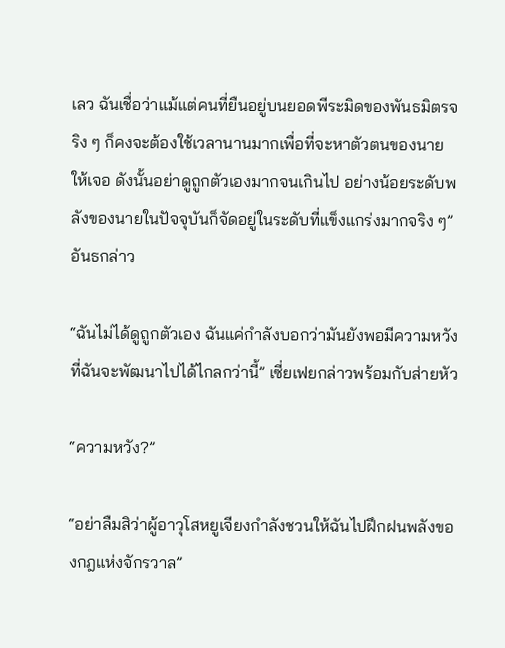เลว ฉันเชื่อว่าแม้แต่คนที่ยืนอยู่บนยอดพีระมิดของพันธมิตรจริง ๆ ก็คงจะต้องใช้เวลานานมากเพื่อที่จะหาตัวตนของนายให้เจอ ดังนั้นอย่าดูถูกตัวเองมากจนเกินไป อย่างน้อยระดับพลังของนายในปัจจุบันก็จัดอยู่ในระดับที่แข็งแกร่งมากจริง ๆ” อันธกล่าว

“ฉันไม่ได้ดูถูกตัวเอง ฉันแค่กำลังบอกว่ามันยังพอมีความหวังที่ฉันจะพัฒนาไปได้ไกลกว่านี้” เซี่ยเฟยกล่าวพร้อมกับส่ายหัว

“ความหวัง?”

“อย่าลืมสิว่าผู้อาวุโสหยูเจียงกำลังชวนให้ฉันไปฝึกฝนพลังของกฎแห่งจักรวาล”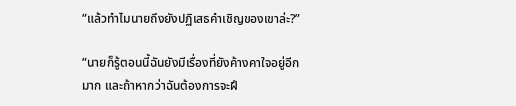“แล้วทำไมนายถึงยังปฏิเสธคำเชิญของเขาล่ะ?”

“นายก็รู้ตอนนี้ฉันยังมีเรื่องที่ยังค้างคาใจอยู่อีกมาก และถ้าหากว่าฉันต้องการจะฝึ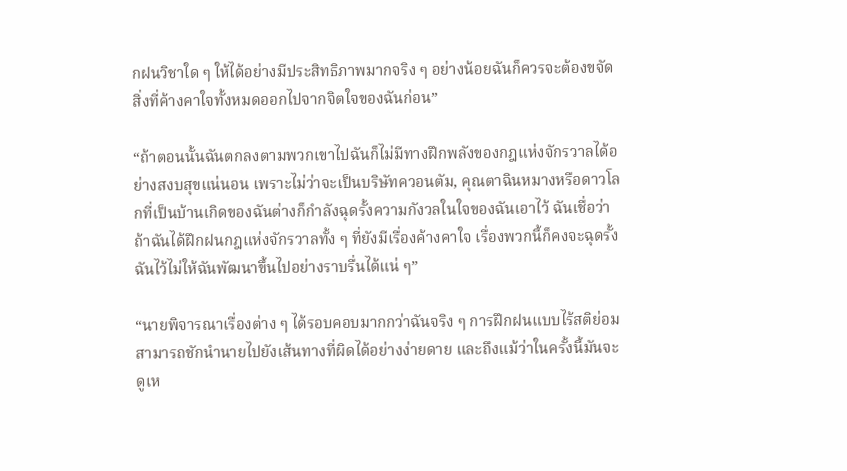กฝนวิชาใด ๆ ให้ได้อย่างมีประสิทธิภาพมากจริง ๆ อย่างน้อยฉันก็ควรจะต้องขจัดสิ่งที่ค้างคาใจทั้งหมดออกไปจากจิตใจของฉันก่อน”

“ถ้าตอนนั้นฉันตกลงตามพวกเขาไปฉันก็ไม่มีทางฝึกพลังของกฎแห่งจักรวาลได้อย่างสงบสุขแน่นอน เพราะไม่ว่าจะเป็นบริษัทควอนตัม, คุณตาฉินหมางหรือดาวโลกที่เป็นบ้านเกิดของฉันต่างก็กำลังฉุดรั้งความกังวลในใจของฉันเอาไว้ ฉันเชื่อว่าถ้าฉันได้ฝึกฝนกฎแห่งจักรวาลทั้ง ๆ ที่ยังมีเรื่องค้างคาใจ เรื่องพวกนี้ก็คงจะฉุดรั้งฉันไว้ไม่ให้ฉันพัฒนาขึ้นไปอย่างราบรื่นได้แน่ ๆ”

“นายพิจารณาเรื่องต่าง ๆ ได้รอบคอบมากกว่าฉันจริง ๆ การฝึกฝนแบบไร้สติย่อมสามารถชักนำนายไปยังเส้นทางที่ผิดได้อย่างง่ายดาย และถึงแม้ว่าในครั้งนี้มันจะดูเห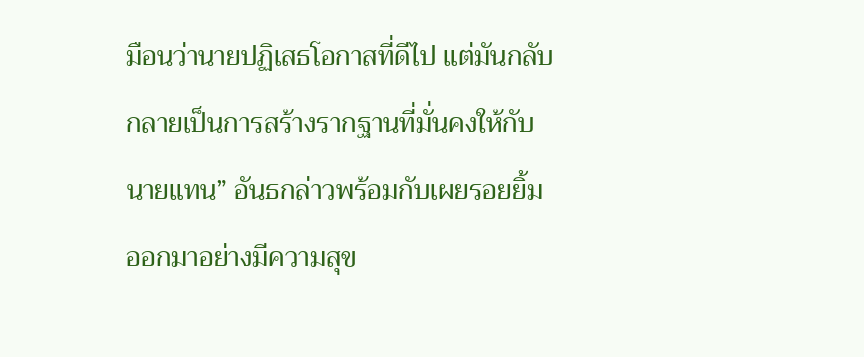มือนว่านายปฏิเสธโอกาสที่ดีไป แต่มันกลับกลายเป็นการสร้างรากฐานที่มั่นคงให้กับนายแทน” อันธกล่าวพร้อมกับเผยรอยยิ้มออกมาอย่างมีความสุข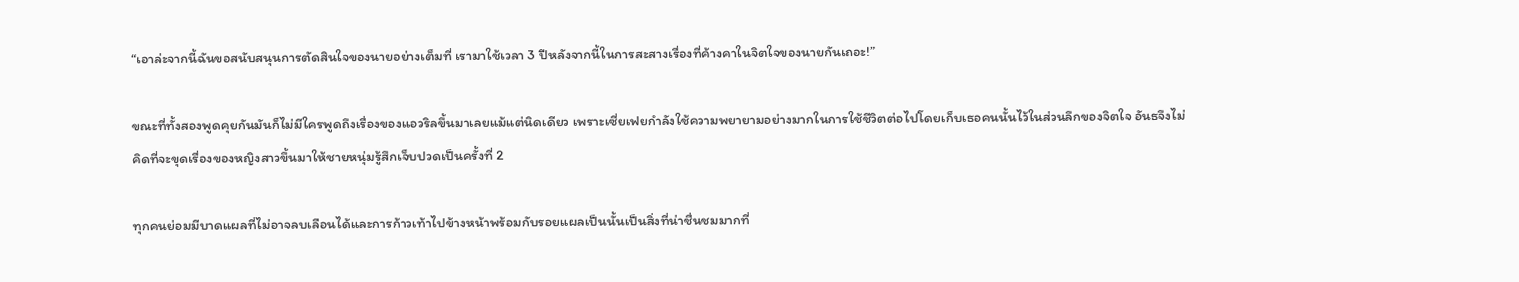“เอาล่ะจากนี้ฉันขอสนับสนุนการตัดสินใจของนายอย่างเต็มที่ เรามาใช้เวลา 3 ปีหลังจากนี้ในการสะสางเรื่องที่ค้างคาในจิตใจของนายกันเถอะ!”

ขณะที่ทั้งสองพูดคุยกันมันก็ไม่มีใครพูดถึงเรื่องของแอวริลขึ้นมาเลยแม้แต่นิดเดียว เพราะเซี่ยเฟยกำลังใช้ความพยายามอย่างมากในการใช้ชีวิตต่อไปโดยเก็บเธอคนนั้นไว้ในส่วนลึกของจิตใจ อันธจึงไม่คิดที่จะขุดเรื่องของหญิงสาวขึ้นมาให้ชายหนุ่มรู้สึกเจ็บปวดเป็นครั้งที่ 2

ทุกคนย่อมมีบาดแผลที่ไม่อาจลบเลือนได้และการก้าวเท้าไปข้างหน้าพร้อมกับรอยแผลเป็นนั้นเป็นสิ่งที่น่าชื่นชมมากที่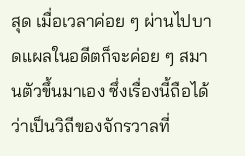สุด เมื่อเวลาค่อย ๆ ผ่านไปบาดแผลในอดีตก็จะค่อย ๆ สมานตัวขึ้นมาเอง ซึ่งเรื่องนี้ถือได้ว่าเป็นวิถีของจักรวาลที่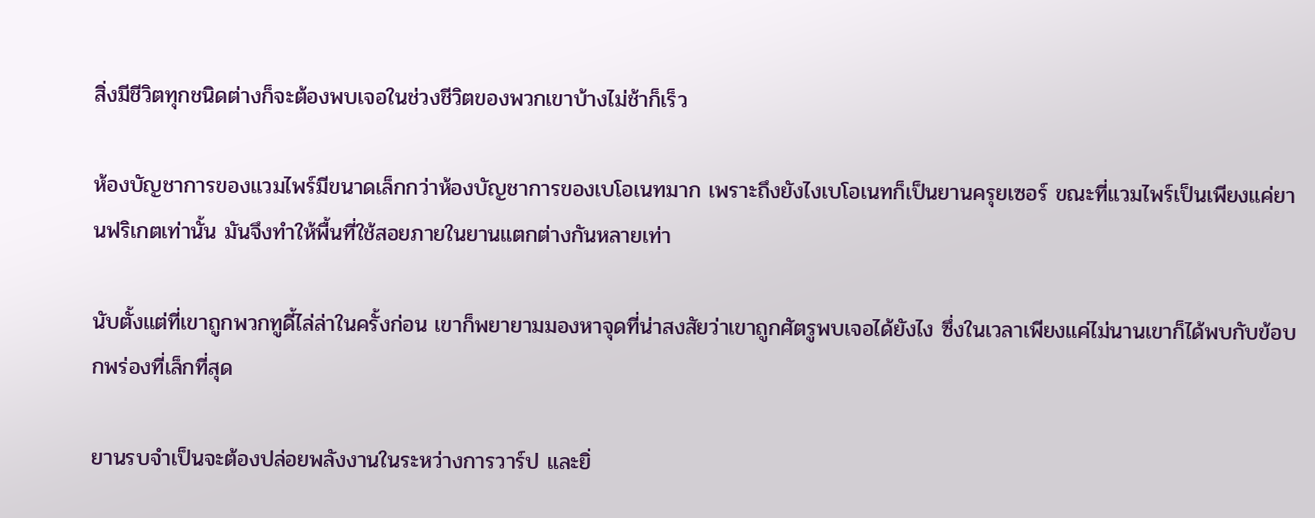สิ่งมีชีวิตทุกชนิดต่างก็จะต้องพบเจอในช่วงชีวิตของพวกเขาบ้างไม่ช้าก็เร็ว

ห้องบัญชาการของแวมไพร์มีขนาดเล็กกว่าห้องบัญชาการของเบโอเนทมาก เพราะถึงยังไงเบโอเนทก็เป็นยานครุยเซอร์ ขณะที่แวมไพร์เป็นเพียงแค่ยานฟริเกตเท่านั้น มันจึงทำให้พื้นที่ใช้สอยภายในยานแตกต่างกันหลายเท่า

นับตั้งแต่ที่เขาถูกพวกทูดี้ไล่ล่าในครั้งก่อน เขาก็พยายามมองหาจุดที่น่าสงสัยว่าเขาถูกศัตรูพบเจอได้ยังไง ซึ่งในเวลาเพียงแค่ไม่นานเขาก็ได้พบกับข้อบกพร่องที่เล็กที่สุด

ยานรบจำเป็นจะต้องปล่อยพลังงานในระหว่างการวาร์ป และยิ่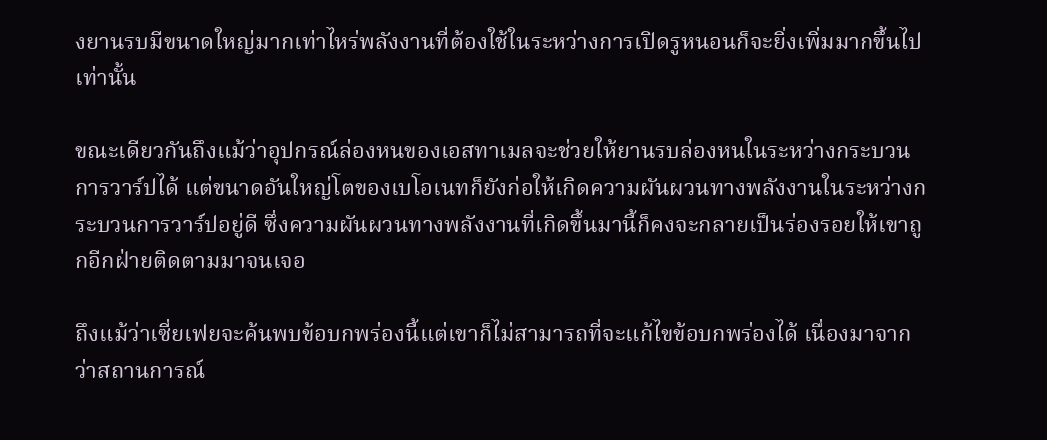งยานรบมีขนาดใหญ่มากเท่าไหร่พลังงานที่ต้องใช้ในระหว่างการเปิดรูหนอนก็จะยิ่งเพิ่มมากขึ้นไปเท่านั้น

ขณะเดียวกันถึงแม้ว่าอุปกรณ์ล่องหนของเอสทาเมลจะช่วยให้ยานรบล่องหนในระหว่างกระบวนการวาร์ปได้ แต่ขนาดอันใหญ่โตของเบโอเนทก็ยังก่อให้เกิดความผันผวนทางพลังงานในระหว่างกระบวนการวาร์ปอยู่ดี ซึ่งความผันผวนทางพลังงานที่เกิดขึ้นมานี้ก็คงจะกลายเป็นร่องรอยให้เขาถูกอีกฝ่ายติดตามมาจนเจอ

ถึงแม้ว่าเซี่ยเฟยจะค้นพบข้อบกพร่องนี้แต่เขาก็ไม่สามารถที่จะแก้ไขข้อบกพร่องได้ เนื่องมาจากว่าสถานการณ์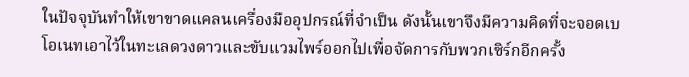ในปัจจุบันทำให้เขาขาดแคลนเครื่องมืออุปกรณ์ที่จำเป็น ดังนั้นเขาจึงมีความคิดที่จะจอดเบโอเนทเอาไว้ในทะเลดวงดาวและขับแวมไพร์ออกไปเพื่อจัดการกับพวกเซิร์กอีกครั้ง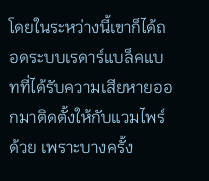โดยในระหว่างนี้เขาก็ได้ถอดระบบเรดาร์แบล็คแบทที่ได้รับความเสียหายออกมาติดตั้งให้กับแวมไพร์ด้วย เพราะบางครั้ง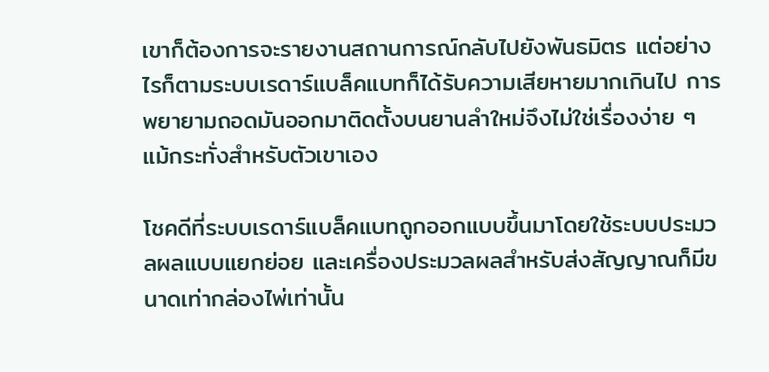เขาก็ต้องการจะรายงานสถานการณ์กลับไปยังพันธมิตร แต่อย่างไรก็ตามระบบเรดาร์แบล็คแบทก็ได้รับความเสียหายมากเกินไป การพยายามถอดมันออกมาติดตั้งบนยานลำใหม่จึงไม่ใช่เรื่องง่าย ๆ แม้กระทั่งสำหรับตัวเขาเอง

โชคดีที่ระบบเรดาร์แบล็คแบทถูกออกแบบขึ้นมาโดยใช้ระบบประมวลผลแบบแยกย่อย และเครื่องประมวลผลสำหรับส่งสัญญาณก็มีขนาดเท่ากล่องไพ่เท่านั้น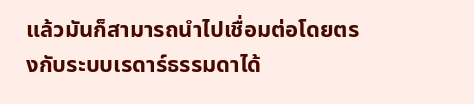แล้วมันก็สามารถนำไปเชื่อมต่อโดยตรงกับระบบเรดาร์ธรรมดาได้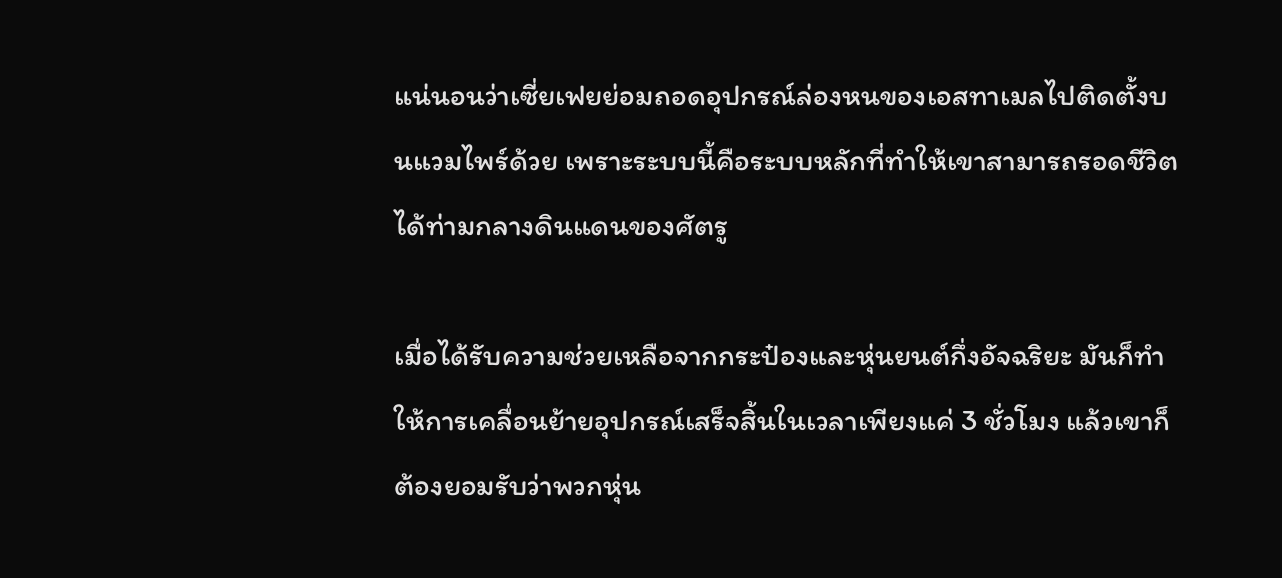แน่นอนว่าเซี่ยเฟยย่อมถอดอุปกรณ์ล่องหนของเอสทาเมลไปติดตั้งบนแวมไพร์ด้วย เพราะระบบนี้คือระบบหลักที่ทำให้เขาสามารถรอดชีวิตได้ท่ามกลางดินแดนของศัตรู

เมื่อได้รับความช่วยเหลือจากกระป๋องและหุ่นยนต์กึ่งอัจฉริยะ มันก็ทำให้การเคลื่อนย้ายอุปกรณ์เสร็จสิ้นในเวลาเพียงแค่ 3 ชั่วโมง แล้วเขาก็ต้องยอมรับว่าพวกหุ่น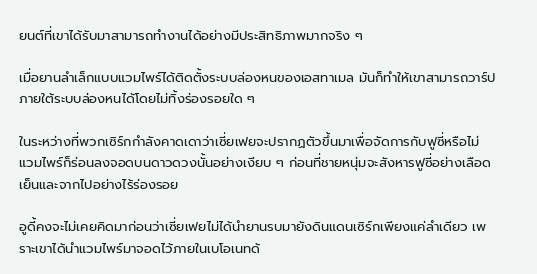ยนต์ที่เขาได้รับมาสามารถทำงานได้อย่างมีประสิทธิภาพมากจริง ๆ

เมื่อยานลำเล็กแบบแวมไพร์ได้ติดตั้งระบบล่องหนของเอสทาเมล มันก็ทำให้เขาสามารถวาร์ปภายใต้ระบบล่องหนได้โดยไม่ทิ้งร่องรอยใด ๆ

ในระหว่างที่พวกเซิร์กกำลังคาดเดาว่าเซี่ยเฟยจะปรากฏตัวขึ้นมาเพื่อจัดการกับฟูซี่หรือไม่ แวมไพร์ก็ร่อนลงจอดบนดาวดวงนั้นอย่างเงียบ ๆ ก่อนที่ชายหนุ่มจะสังหารฟูซี่อย่างเลือดเย็นและจากไปอย่างไร้ร่องรอย

อูดี้คงจะไม่เคยคิดมาก่อนว่าเซี่ยเฟยไม่ได้นำยานรบมายังดินแดนเซิร์กเพียงแค่ลำเดียว เพราะเขาได้นำแวมไพร์มาจอดไว้ภายในเบโอเนทด้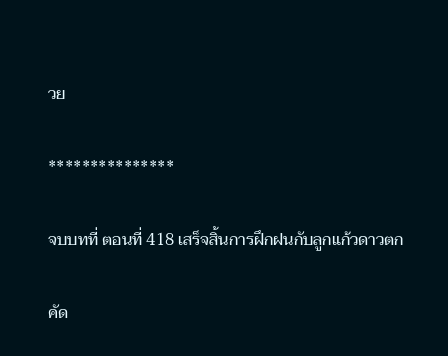วย

***************

จบบทที่ ตอนที่ 418 เสร็จสิ้นการฝึกฝนกับลูกแก้วดาวตก

คัด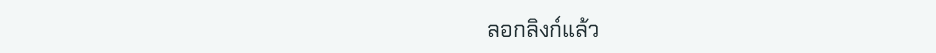ลอกลิงก์แล้ว